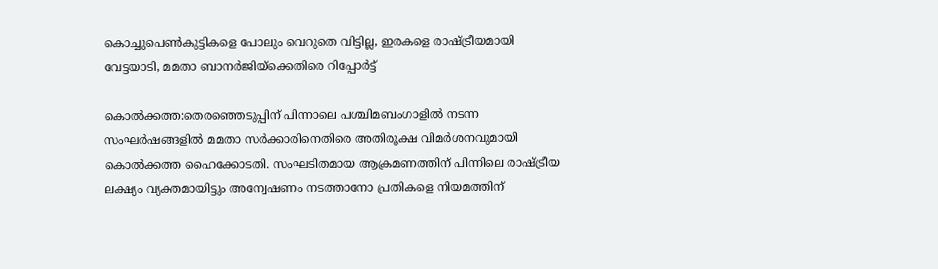കൊച്ചുപെണ്‍കുട്ടികളെ പോലും വെറുതെ വിട്ടില്ല, ഇരകളെ രാഷ്ട്രീയമായി വേട്ടയാടി, മമതാ ബാനർജിയ്ക്കെതിരെ റിപ്പോർട്ട്

കൊൽക്കത്ത:തെരഞ്ഞെടുപ്പിന് പിന്നാലെ പശ്ചിമബംഗാളില്‍ നടന്ന സംഘര്‍ഷങ്ങളില്‍ മമതാ സര്‍ക്കാരിനെതിരെ അതിരൂക്ഷ വിമ‍ർശനവുമായി കൊൽക്കത്ത ഹൈക്കോടതി. സംഘടിതമായ ആക്രമണത്തിന് പിന്നിലെ രാഷ്ട്രീയ ലക്ഷ്യം വ്യക്തമായിട്ടും അന്വേഷണം നടത്താനോ പ്രതികളെ നിയമത്തിന്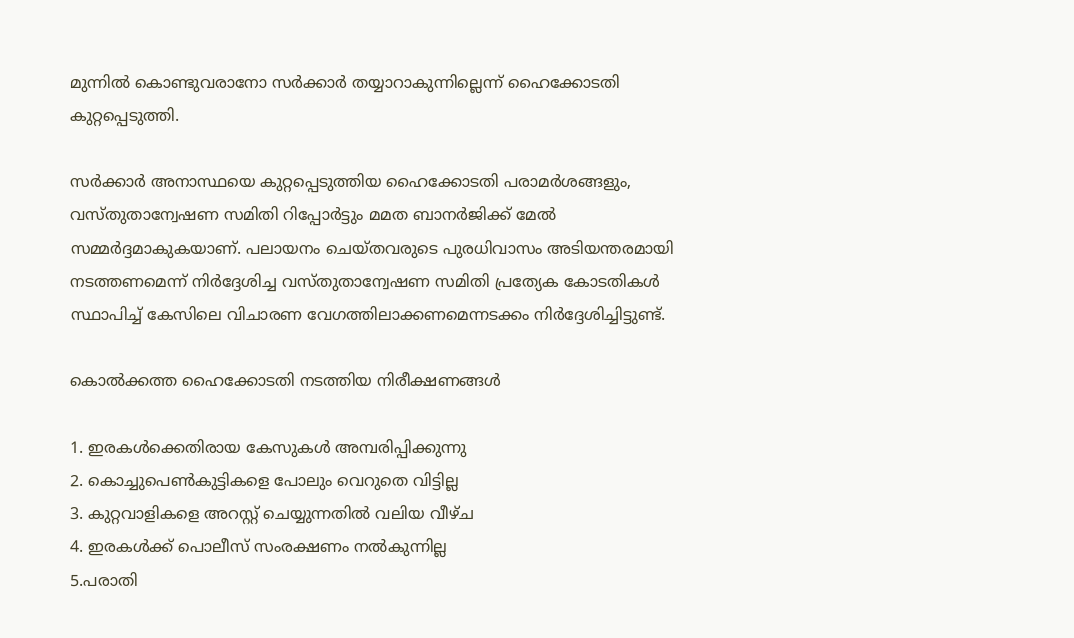മുന്നില്‍ കൊണ്ടുവരാനോ സര്‍ക്കാര്‍ തയ്യാറാകുന്നില്ലെന്ന് ഹൈക്കോടതി കുറ്റപ്പെടുത്തി.

സര്‍ക്കാർ അനാസ്ഥയെ കുറ്റപ്പെടുത്തിയ ഹൈക്കോടതി പരാമര്‍ശങ്ങളും, വസ്തുതാന്വേഷണ സമിതി റിപ്പോര്‍ട്ടും മമത ബാനര്‍ജിക്ക് മേല്‍ സമ്മര്‍ദ്ദമാകുകയാണ്. പലായനം ചെയ്തവരുടെ പുരധിവാസം അടിയന്തരമായി നടത്തണമെന്ന് നിര്‍ദ്ദേശിച്ച വസ്തുതാന്വേഷണ സമിതി പ്രത്യേക കോടതികള്‍ സ്ഥാപിച്ച് കേസിലെ വിചാരണ വേഗത്തിലാക്കണമെന്നടക്കം നിര്‍ദ്ദേശിച്ചിട്ടുണ്ട്.

കൊല്‍ക്കത്ത ഹൈക്കോടതി നടത്തിയ നിരീക്ഷണങ്ങള്‍

1. ഇരകള്‍ക്കെതിരായ കേസുകള്‍ അമ്പരിപ്പിക്കുന്നു
2. കൊച്ചുപെണ്‍കുട്ടികളെ പോലും വെറുതെ വിട്ടില്ല
3. കുറ്റവാളികളെ അറസ്റ്റ് ചെയ്യുന്നതില്‍ വലിയ വീഴ്ച
4. ഇരകള്‍ക്ക് പൊലീസ് സംരക്ഷണം നല്‍കുന്നില്ല
5.പരാതി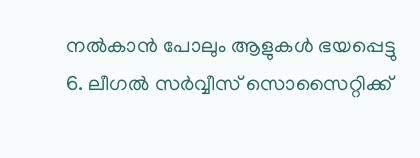നല്‍കാന്‍ പോലും ആളുകള്‍ ഭയപ്പെട്ടു
6. ലീഗല്‍ സര്‍വ്വീസ് സൊസൈറ്റിക്ക്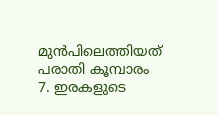മുന്‍പിലെത്തിയത് പരാതി കൂമ്പാരം
7. ഇരകളുടെ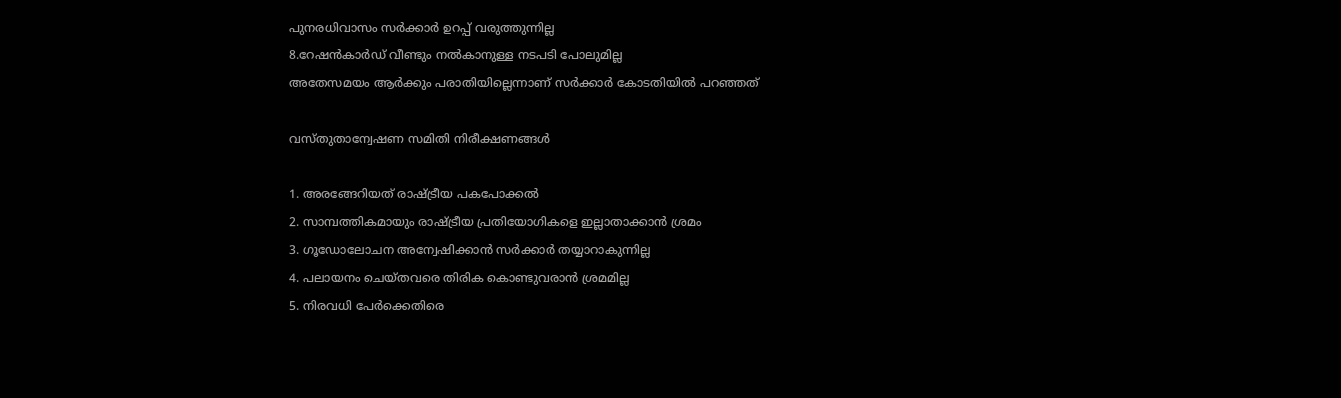പുനരധിവാസം സര്‍ക്കാര്‍ ഉറപ്പ് വരുത്തുന്നില്ല
8.റേഷന്‍കാര്‍ഡ് വീണ്ടും നല്‍കാനുള്ള നടപടി പോലുമില്ല
അതേസമയം ആര്‍ക്കും പരാതിയില്ലെന്നാണ് സര്‍ക്കാര്‍ കോടതിയിൽ പറഞ്ഞത്

വസ്തുതാന്വേഷണ സമിതി നിരീക്ഷണങ്ങള്‍

1. അരങ്ങേറിയത് രാഷ്ട്രീയ പകപോക്കല്‍
2. സാമ്പത്തികമായും രാഷ്ട്രീയ പ്രതിയോഗികളെ ഇല്ലാതാക്കാന്‍ ശ്രമം
3. ഗൂഡോലോചന അന്വേഷിക്കാന്‍ സര്‍ക്കാര്‍ തയ്യാറാകുന്നില്ല
4. പലായനം ചെയ്തവരെ തിരിക കൊണ്ടുവരാന്‍ ശ്രമമില്ല
5. നിരവധി പേര്‍ക്കെതിരെ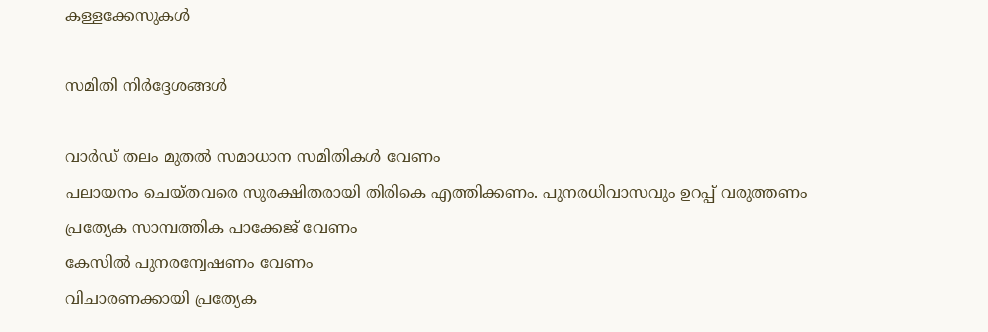കള്ളക്കേസുകള്‍

സമിതി നിര്‍ദ്ദേശങ്ങള്‍

വാര്‍ഡ് തലം മുതല്‍ സമാധാന സമിതികള്‍ വേണം
പലായനം ചെയ്തവരെ സുരക്ഷിതരായി തിരികെ എത്തിക്കണം. പുനരധിവാസവും ഉറപ്പ് വരുത്തണം
പ്രത്യേക സാമ്പത്തിക പാക്കേജ് വേണം
കേസില്‍ പുനരന്വേഷണം വേണം
വിചാരണക്കായി പ്രത്യേക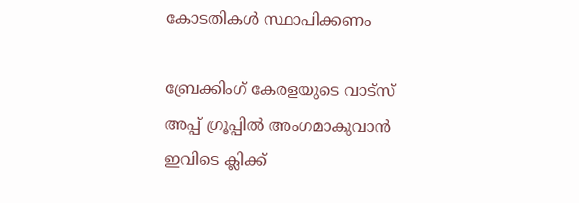കോടതികള്‍ സ്ഥാപിക്കണം

ബ്രേക്കിംഗ് കേരളയുടെ വാട്സ് അപ്പ് ഗ്രൂപ്പിൽ അംഗമാകുവാൻ ഇവിടെ ക്ലിക്ക്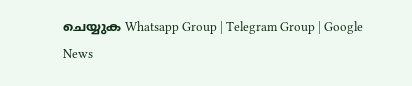ചെയ്യുക Whatsapp Group | Telegram Group | Google News